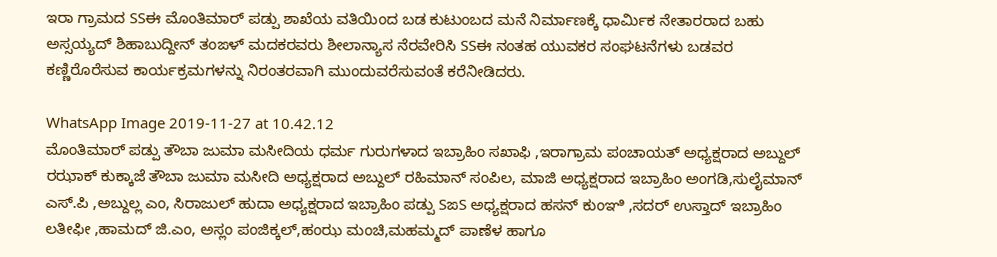ಇರಾ ಗ್ರಾಮದ SSಈ ಮೊಂತಿಮಾರ್ ಪಡ್ಪು ಶಾಖೆಯ ವತಿಯಿಂದ ಬಡ ಕುಟುಂಬದ ಮನೆ ನಿರ್ಮಾಣಕ್ಕೆ ಧಾರ್ಮಿಕ ನೇತಾರರಾದ ಬಹು ಅಸ್ಸಯ್ಯದ್ ಶಿಹಾಬುದ್ದೀನ್ ತಂಙಳ್ ಮದಕರವರು ಶೀಲಾನ್ಯಾಸ ನೆರವೇರಿಸಿ SSಈ ನಂತಹ ಯುವಕರ ಸಂಘಟನೆಗಳು ಬಡವರ ಕಣ್ಣಿರೊರೆಸುವ ಕಾರ್ಯಕ್ರಮಗಳನ್ನು ನಿರಂತರವಾಗಿ ಮುಂದುವರೆಸುವಂತೆ ಕರೆನೀಡಿದರು.

WhatsApp Image 2019-11-27 at 10.42.12
ಮೊಂತಿಮಾರ್ ಪಡ್ಪು ತೌಬಾ ಜುಮಾ ಮಸೀದಿಯ ಧರ್ಮ ಗುರುಗಳಾದ ಇಬ್ರಾಹಿಂ ಸಖಾಫಿ ,ಇರಾಗ್ರಾಮ ಪಂಚಾಯತ್ ಅಧ್ಯಕ್ಷರಾದ ಅಬ್ದುಲ್ ರಝಾಕ್ ಕುಕ್ಕಾಜೆ ತೌಬಾ ಜುಮಾ ಮಸೀದಿ ಅಧ್ಯಕ್ಷರಾದ ಅಬ್ದುಲ್ ರಹಿಮಾನ್ ಸಂಪಿಲ, ಮಾಜಿ ಅಧ್ಯಕ್ಷರಾದ ಇಬ್ರಾಹಿಂ ಅಂಗಡಿ,ಸುಲೈಮಾನ್ ಎಸ್.ಪಿ ,ಅಬ್ದುಲ್ಲ ಎಂ, ಸಿರಾಜುಲ್ ಹುದಾ ಅಧ್ಯಕ್ಷರಾದ ಇಬ್ರಾಹಿಂ ಪಡ್ಪು SಙS ಅಧ್ಯಕ್ಷರಾದ ಹಸನ್ ಕುಂಞಿ ,ಸದರ್ ಉಸ್ತಾದ್ ಇಬ್ರಾಹಿಂ ಲತೀಫೀ ,ಹಾಮದ್ ಜಿ.ಎಂ, ಅಸ್ಲಂ ಪಂಜಿಕ್ಕಲ್,ಹಂಝ ಮಂಚಿ,ಮಹಮ್ಮದ್ ಪಾಣೆಳ ಹಾಗೂ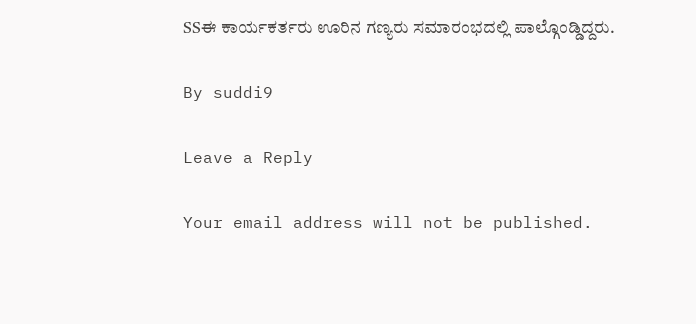SSಈ ಕಾರ್ಯಕರ್ತರು ಊರಿನ ಗಣ್ಯರು ಸಮಾರಂಭದಲ್ಲಿ ಪಾಲ್ಗೊಂಡ್ಡಿದ್ದರು.

By suddi9

Leave a Reply

Your email address will not be published.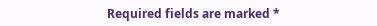Required fields are marked *